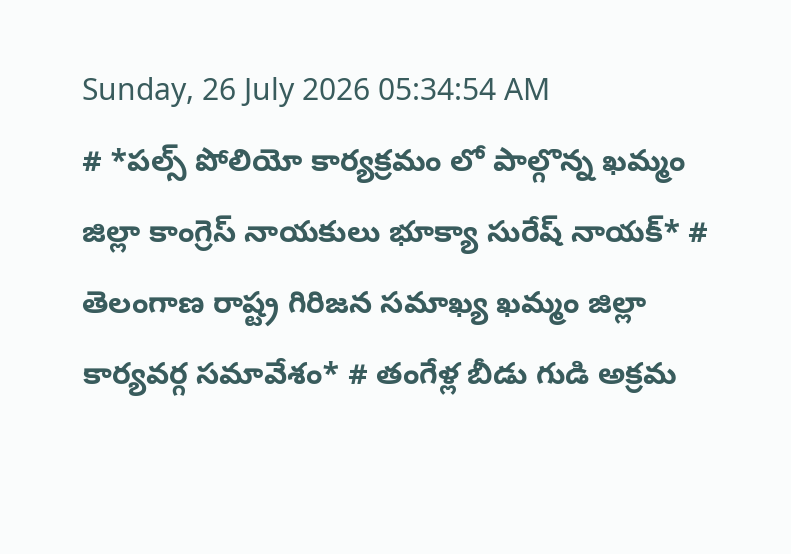Sunday, 26 July 2026 05:34:54 AM
# *పల్స్ పోలియో కార్యక్రమం లో పాల్గొన్న ఖమ్మం జిల్లా కాంగ్రెస్ నాయకులు భూక్యా సురేష్ నాయక్* # తెలంగాణ రాష్ట్ర గిరిజన సమాఖ్య ఖమ్మం జిల్లా కార్యవర్గ సమావేశం* # తంగేళ్ల బీడు గుడి అక్రమ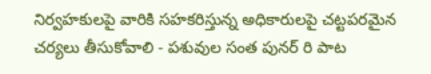నిర్వహకులపై వారికి సహకరిస్తున్న అధికారులపై చట్టపరమైన చర్యలు తీసుకోవాలి - పశువుల సంత పునర్ రి పాట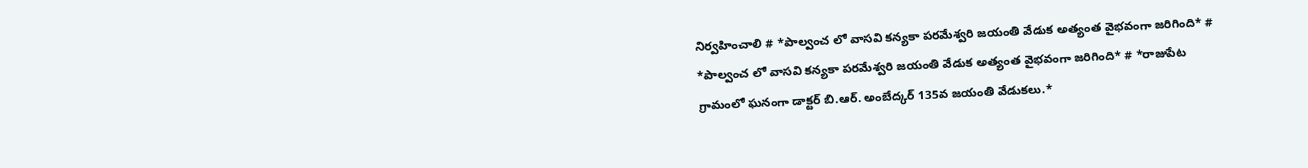నిర్వహించాలి # *పాల్వంచ లో వాసవి కన్యకా పరమేశ్వరి జయంతి వేడుక అత్యంత వైభవంగా జరిగింది* # *పాల్వంచ లో వాసవి కన్యకా పరమేశ్వరి జయంతి వేడుక అత్యంత వైభవంగా జరిగింది* # *రాజుపేట గ్రామంలో ఘనంగా డాక్టర్ బి.ఆర్. అంబేద్కర్ 135వ జయంతి వేడుకలు.*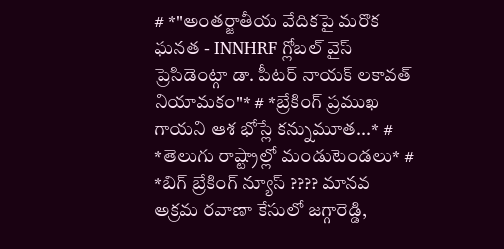# *"అంతర్జాతీయ వేదికపై మరొక ఘనత - INNHRF గ్లోబల్ వైస్ ప్రెసిడెంట్గా డా. పీటర్ నాయక్ లకావత్ నియామకం"* # *బ్రేకింగ్ ప్రముఖ గాయని ఆశ భోస్లే కన్నుమూత...* # *తెలుగు రాష్ట్రాల్లో మండుటెండలు* # *బిగ్ బ్రేకింగ్ న్యూస్ ???? మానవ అక్రమ రవాణా కేసులో జగ్గారెడ్డి,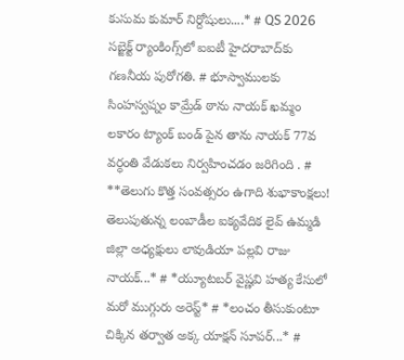కుసుమ కుమార్ నిర్దోషులు....* # QS 2026 సబ్జెక్ట్ ర్యాంకింగ్స్‌లో ఐఐటీ హైదరాబాద్‌కు గణనీయ పురోగతి. # భూస్వాములకు సింహస్వప్నం కామ్రేడ్ ఠాను నాయక్ ఖమ్మం లకారం ట్యాంక్ బండ్ పైన తాను నాయక్ 77వ వర్ధంతి వేడుకలు నిర్వహించడం జరిగింది . # **తెలుగు కొత్త సంవత్సరం ఉగాది శుభాకాంక్షలు! తెలుపుతున్న లంబాడీల ఐక్యవేదిక లైవ్ ఉమ్మడి జిల్లా అధ్యక్షులు లావుడియా పల్లవి రాజు నాయక్...* # *య్యూట‌బ‌ర్ వైష్ణ‌వి హ‌త్య కేసులో మ‌రో ముగ్గురు అరెస్ట్* # *లంచం తీసుకుంటూ చిక్కిన తర్వాత అక్క యాక్షన్ సూపర్...* #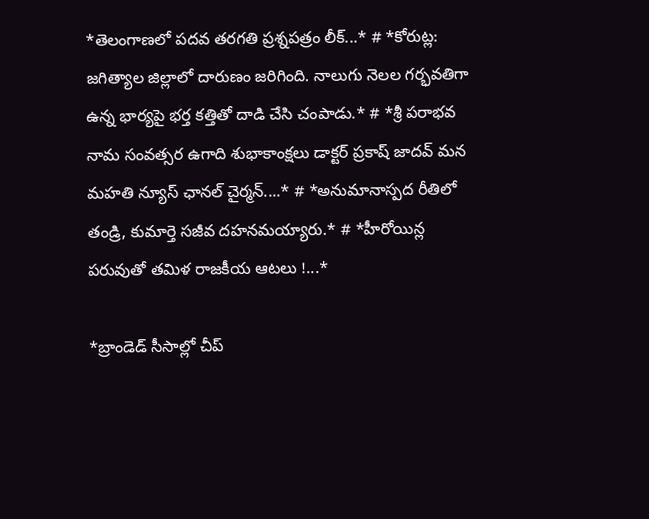*తెలంగాణలో పదవ తరగతి ప్రశ్నపత్రం లీక్...* # *కోరుట్ల: జగిత్యాల జిల్లాలో దారుణం జరిగింది. నాలుగు నెలల గర్భవతిగా ఉన్న భార్యపై భర్త కత్తితో దాడి చేసి చంపాడు.* # *శ్రీ పరాభవ నామ సంవత్సర ఉగాది శుభాకాంక్షలు డాక్టర్ ప్రకాష్ జాదవ్ మన మహతి న్యూస్ ఛానల్ చైర్మన్....* # *అనుమానాస్పద రీతిలో తండ్రి, కుమార్తె సజీవ దహనమయ్యారు.* # *హీరోయిన్ల పరువుతో తమిళ రాజకీయ ఆటలు !...*

*బ్రాండెడ్ సీసాల్లో చీప్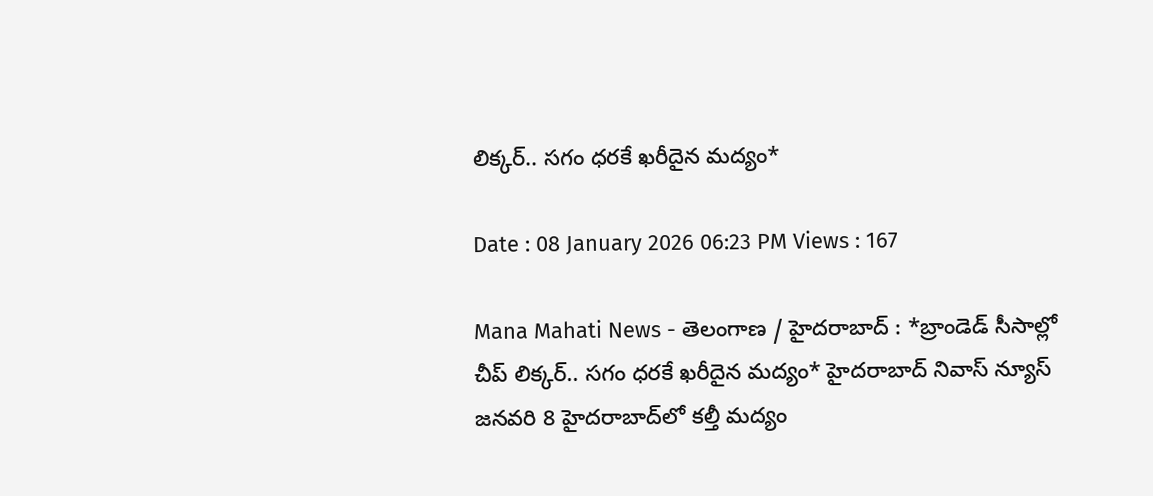లిక్కర్.. సగం ధరకే ఖరీదైన మద్యం*

Date : 08 January 2026 06:23 PM Views : 167

Mana Mahati News - తెలంగాణ / హైదరాబాద్ : *బ్రాండెడ్ సీసాల్లో చీప్ లిక్కర్.. సగం ధరకే ఖరీదైన మద్యం* హైదరాబాద్ నివాస్ న్యూస్ జనవరి 8 హైదరాబాద్‌లో కల్తీ మద్యం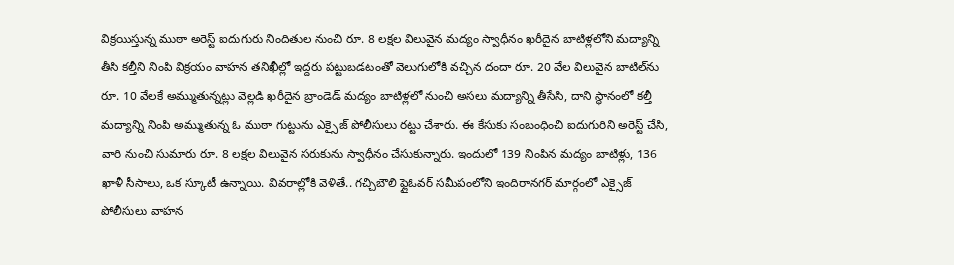విక్రయిస్తున్న ముఠా అరెస్ట్ ఐదుగురు నిందితుల నుంచి రూ. 8 లక్షల విలువైన మద్యం స్వాధీనం ఖరీదైన బాటిళ్లలోని మద్యాన్ని తీసి కల్తీని నింపి విక్రయం వాహన తనిఖీల్లో ఇద్దరు పట్టుబడటంతో వెలుగులోకి వచ్చిన దందా రూ. 20 వేల విలువైన బాటిల్‌ను రూ. 10 వేలకే అమ్ముతున్నట్లు వెల్లడి ఖరీదైన బ్రాండెడ్ మద్యం బాటిళ్లలో నుంచి అసలు మద్యాన్ని తీసేసి, దాని స్థానంలో కల్తీ మద్యాన్ని నింపి అమ్ముతున్న ఓ ముఠా గుట్టును ఎక్సైజ్ పోలీసులు రట్టు చేశారు. ఈ కేసుకు సంబంధించి ఐదుగురిని అరెస్ట్ చేసి, వారి నుంచి సుమారు రూ. 8 లక్షల విలువైన సరుకును స్వాధీనం చేసుకున్నారు. ఇందులో 139 నింపిన మద్యం బాటిళ్లు, 136 ఖాళీ సీసాలు, ఒక స్కూటీ ఉన్నాయి. వివరాల్లోకి వెళితే.. గచ్చిబౌలి ఫ్లైఓవర్ సమీపంలోని ఇందిరానగర్ మార్గంలో ఎక్సైజ్ పోలీసులు వాహన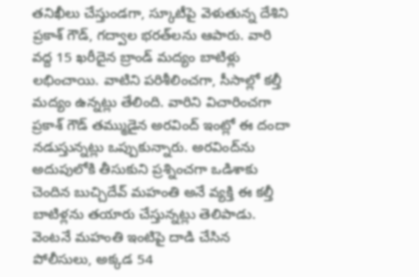తనిఖీలు చేస్తుండగా, స్కూటీపై వెళుతున్న దేశిని ప్రకాశ్‌ గౌడ్, గద్వాల భరత్‌లను ఆపారు. వారి వద్ద 15 ఖరీదైన బ్రాండ్ మద్యం బాటిళ్లు లభించాయి. వాటిని పరిశీలించగా, సీసాల్లో కల్తీ మద్యం ఉన్నట్లు తేలింది. వారిని విచారించగా ప్రకాశ్‌ గౌడ్ తమ్ముడైన అరవింద్ ఇంట్లో ఈ దందా నడుస్తున్నట్లు ఒప్పుకున్నారు. అరవింద్‌ను అదుపులోకి తీసుకుని ప్రశ్నించగా ఒడిశాకు చెందిన బుచ్చిదేవ్ మహంతి అనే వ్యక్తి ఈ కల్తీ బాటిళ్లను తయారు చేస్తున్నట్లు తెలిపాడు. వెంటనే మహంతి ఇంటిపై దాడి చేసిన పోలీసులు, అక్కడ 54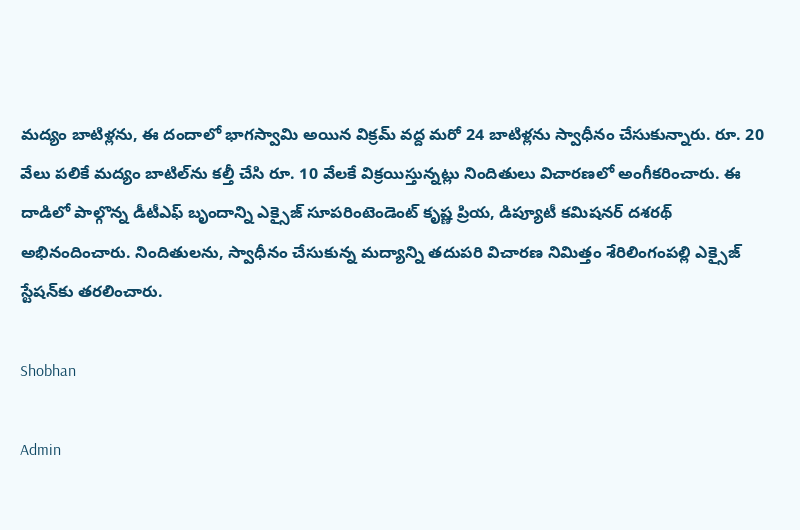మద్యం బాటిళ్లను, ఈ దందాలో భాగస్వామి అయిన విక్రమ్ వద్ద మరో 24 బాటిళ్లను స్వాధీనం చేసుకున్నారు. రూ. 20 వేలు పలికే మద్యం బాటిల్‌ను కల్తీ చేసి రూ. 10 వేలకే విక్రయిస్తున్నట్లు నిందితులు విచారణలో అంగీకరించారు. ఈ దాడిలో పాల్గొన్న డీటీఎఫ్ బృందాన్ని ఎక్సైజ్ సూపరింటెండెంట్ కృష్ణ ప్రియ, డిప్యూటీ కమిషనర్ దశరథ్ అభినందించారు. నిందితులను, స్వాధీనం చేసుకున్న మద్యాన్ని తదుపరి విచారణ నిమిత్తం శేరిలింగంపల్లి ఎక్సైజ్ స్టేషన్‌కు తరలించారు.

Shobhan

Admin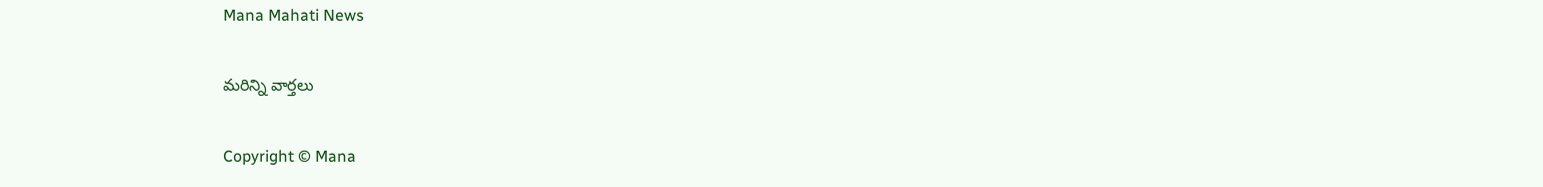Mana Mahati News

మరిన్ని వార్తలు

Copyright © Mana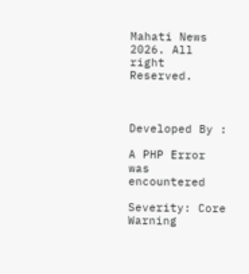Mahati News 2026. All right Reserved.



Developed By :

A PHP Error was encountered

Severity: Core Warning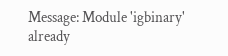Message: Module 'igbinary' already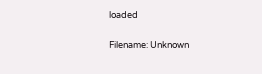loaded

Filename: Unknown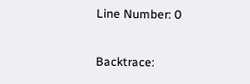Line Number: 0

Backtrace: